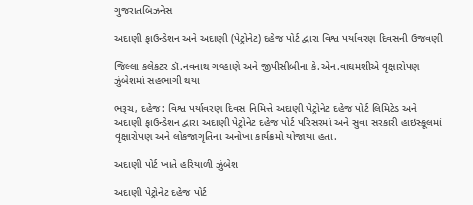ગુજરાતબિઝનેસ

અદાણી ફાઉન્ડેશન અને અદાણી (પેટ્રોનેટ) દહેજ પોર્ટ દ્વારા વિશ્વ પર્યાવરણ દિવસની ઉજવણી

જિલ્લા કલેકટર ડૉ.નવનાથ ગવ્હાણે અને જીપીસીબીના કે.એન.વાઘમશીએ વૃક્ષારોપણ ઝુંબેશમાં સહભાગી થયા

ભરૂચ, દહેજ: વિશ્વ પર્યાવરણ દિવસ નિમિત્તે અદાણી પેટ્રોનેટ દહેજ પોર્ટ લિમિટેડ અને અદાણી ફાઉન્ડેશન દ્વારા અદાણી પેટ્રોનેટ દહેજ પોર્ટ પરિસરમાં અને સુવા સરકારી હાઇસ્કૂલમાં વૃક્ષારોપણ અને લોકજાગૃતિના અનોખા કાર્યક્રમો યોજાયા હતા.

અદાણી પોર્ટ ખાતે હરિયાળી ઝુંબેશ

અદાણી પેટ્રોનેટ દહેજ પોર્ટ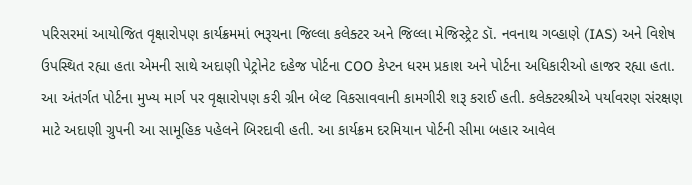પરિસરમાં આયોજિત વૃક્ષારોપણ કાર્યક્રમમાં ભરૂચના જિલ્લા કલેક્ટર અને જિલ્લા મેજિસ્ટ્રેટ ડૉ. નવનાથ ગવ્હાણે (IAS) અને વિશેષ ઉપસ્થિત રહ્યા હતા એમની સાથે અદાણી પેટ્રોનેટ દહેજ પોર્ટના COO કેપ્ટન ધરમ પ્રકાશ અને પોર્ટના અધિકારીઓ હાજર રહ્યા હતા. આ અંતર્ગત પોર્ટના મુખ્ય માર્ગ પર વૃક્ષારોપણ કરી ગ્રીન બેલ્ટ વિકસાવવાની કામગીરી શરૂ કરાઈ હતી. કલેક્ટરશ્રીએ પર્યાવરણ સંરક્ષણ માટે અદાણી ગ્રુપની આ સામૂહિક પહેલને બિરદાવી હતી. આ કાર્યક્રમ દરમિયાન પોર્ટની સીમા બહાર આવેલ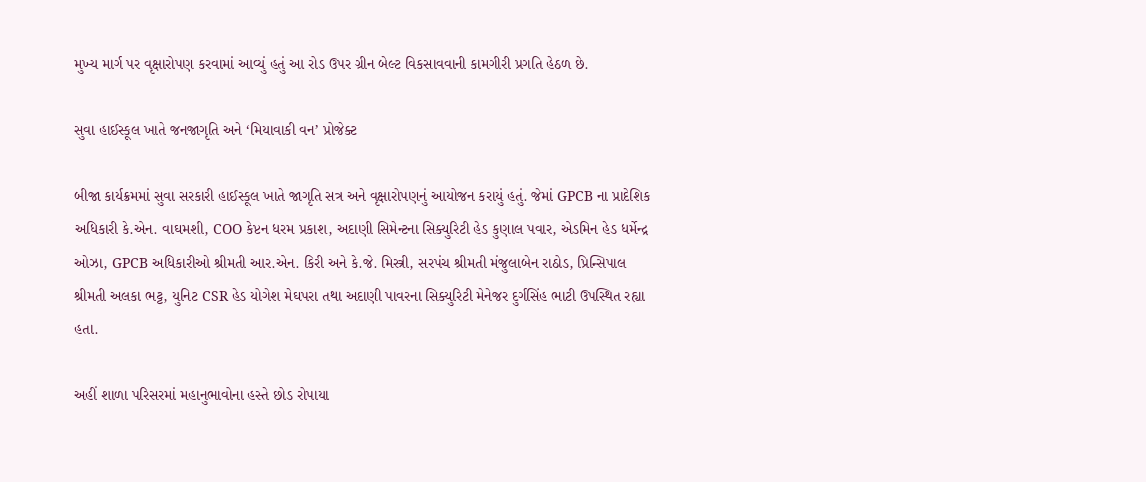મુખ્ય માર્ગ પર વૃક્ષારોપણ કરવામાં આવ્યું હતું આ રોડ ઉપર ગ્રીન બેલ્ટ વિકસાવવાની કામગીરી પ્રગતિ હેઠળ છે.

સુવા હાઈસ્કૂલ ખાતે જનજાગૃતિ અને ‘મિયાવાકી વન’ પ્રોજેક્ટ

બીજા કાર્યક્રમમાં સુવા સરકારી હાઈસ્કૂલ ખાતે જાગૃતિ સત્ર અને વૃક્ષારોપણનું આયોજન કરાયું હતું. જેમાં GPCB ના પ્રાદેશિક અધિકારી કે.એન. વાઘમશી, COO કેપ્ટન ધરમ પ્રકાશ, અદાણી સિમેન્ટના સિક્યુરિટી હેડ કુણાલ પવાર, એડમિન હેડ ધર્મેન્દ્ર ઓઝા, GPCB અધિકારીઓ શ્રીમતી આર.એન. કિરી અને કે.જે. મિસ્ત્રી, સરપંચ શ્રીમતી મંજુલાબેન રાઠોડ, પ્રિન્સિપાલ શ્રીમતી અલકા ભટ્ટ, યુનિટ CSR હેડ યોગેશ મેઘપરા તથા અદાણી પાવરના સિક્યુરિટી મેનેજર દુર્ગસિંહ ભાટી ઉપસ્થિત રહ્યા હતા.

અહીં શાળા પરિસરમાં મહાનુભાવોના હસ્તે છોડ રોપાયા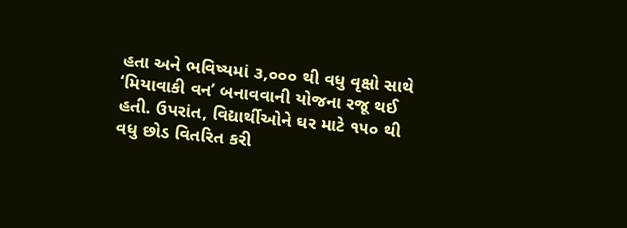હતા અને ભવિષ્યમાં ૩,૦૦૦ થી વધુ વૃક્ષો સાથે ‘મિયાવાકી વન’ બનાવવાની યોજના રજૂ થઈ હતી. ઉપરાંત, વિદ્યાર્થીઓને ઘર માટે ૧૫૦ થી વધુ છોડ વિતરિત કરી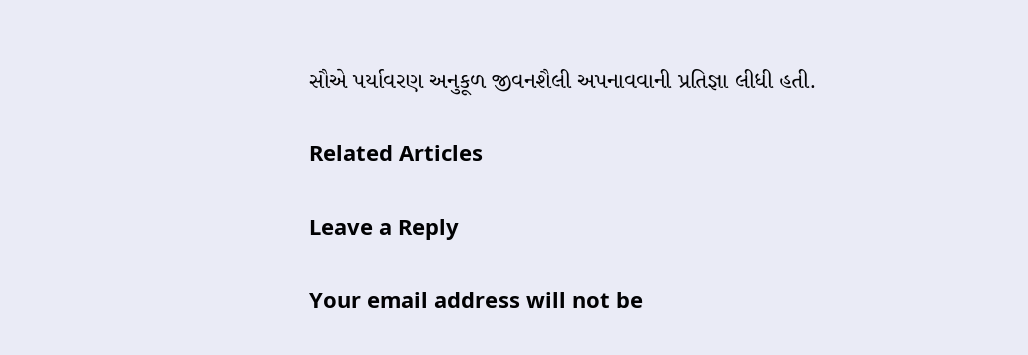સૌએ પર્યાવરણ અનુકૂળ જીવનશૈલી અપનાવવાની પ્રતિજ્ઞા લીધી હતી.

Related Articles

Leave a Reply

Your email address will not be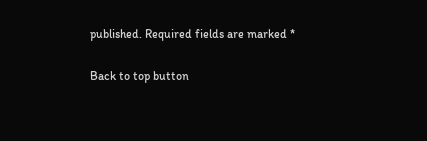published. Required fields are marked *

Back to top button